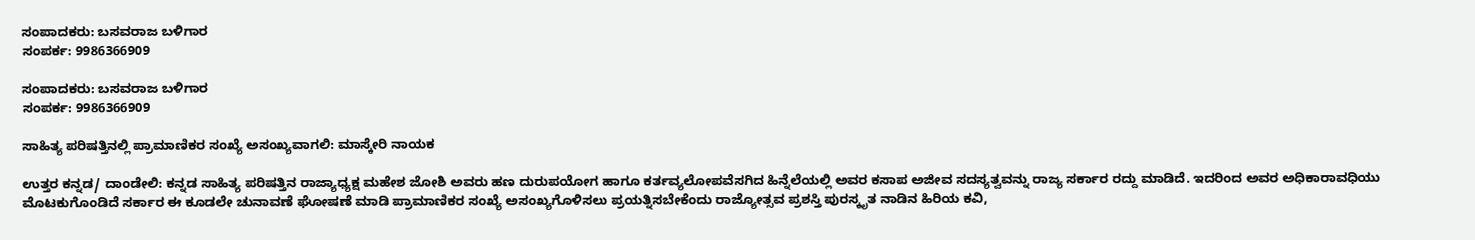ಸಂಪಾದಕರು: ಬಸವರಾಜ ಬಳಿಗಾರ
ಸಂಪರ್ಕ: 9986366909

ಸಂಪಾದಕರು: ಬಸವರಾಜ ಬಳಿಗಾರ
ಸಂಪರ್ಕ: 9986366909

ಸಾಹಿತ್ಯ ಪರಿಷತ್ತಿನಲ್ಲಿ ಪ್ರಾಮಾಣಿಕರ ಸಂಖ್ಯೆ ಅಸಂಖ್ಯವಾಗಲಿ: ಮಾಸ್ಕೇರಿ ನಾಯಕ

ಉತ್ತರ ಕನ್ನಡ/ ದಾಂಡೇಲಿ: ಕನ್ನಡ ಸಾಹಿತ್ಯ ಪರಿಷತ್ತಿನ ರಾಜ್ಯಾಧ್ಯಕ್ಷ ಮಹೇಶ ಜೋಶಿ ಅವರು ಹಣ ದುರುಪಯೋಗ ಹಾಗೂ ಕರ್ತವ್ಯಲೋಪವೆಸಗಿದ ಹಿನ್ನೆಲೆಯಲ್ಲಿ ಅವರ ಕಸಾಪ ಅಜೀವ ಸದಸ್ಯತ್ವವನ್ನು ರಾಜ್ಯ ಸರ್ಕಾರ ರದ್ದು ಮಾಡಿದೆ. ಇದರಿಂದ ಅವರ ಅಧಿಕಾರಾವಧಿಯು ಮೊಟಕುಗೊಂಡಿದೆ ಸರ್ಕಾರ ಈ ಕೂಡಲೇ ಚುನಾವಣೆ ಘೋಷಣೆ ಮಾಡಿ ಪ್ರಾಮಾಣಿಕರ ಸಂಖ್ಯೆ ಅಸಂಖ್ಯಗೊಳಿಸಲು ಪ್ರಯತ್ನಿಸಬೇಕೆಂದು ರಾಜ್ಯೋತ್ಸವ ಪ್ರಶಸ್ತಿ ಪುರಸ್ಕೃತ ನಾಡಿನ ಹಿರಿಯ ಕವಿ,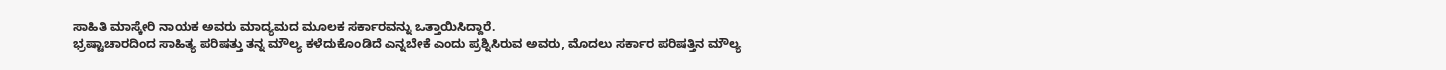ಸಾಹಿತಿ ಮಾಸ್ಕೇರಿ ನಾಯಕ ಅವರು ಮಾದ್ಯಮದ ಮೂಲಕ ಸರ್ಕಾರವನ್ನು ಒತ್ತಾಯಿಸಿದ್ದಾರೆ.
ಭ್ರಷ್ಟಾಚಾರದಿಂದ ಸಾಹಿತ್ಯ ಪರಿಷತ್ತು ತನ್ನ ಮೌಲ್ಯ ಕಳೆದುಕೊಂಡಿದೆ ಎನ್ನಬೇಕೆ ಎಂದು ಪ್ರಶ್ನಿಸಿರುವ ಅವರು, ಮೊದಲು ಸರ್ಕಾರ ಪರಿಷತ್ತಿನ ಮೌಲ್ಯ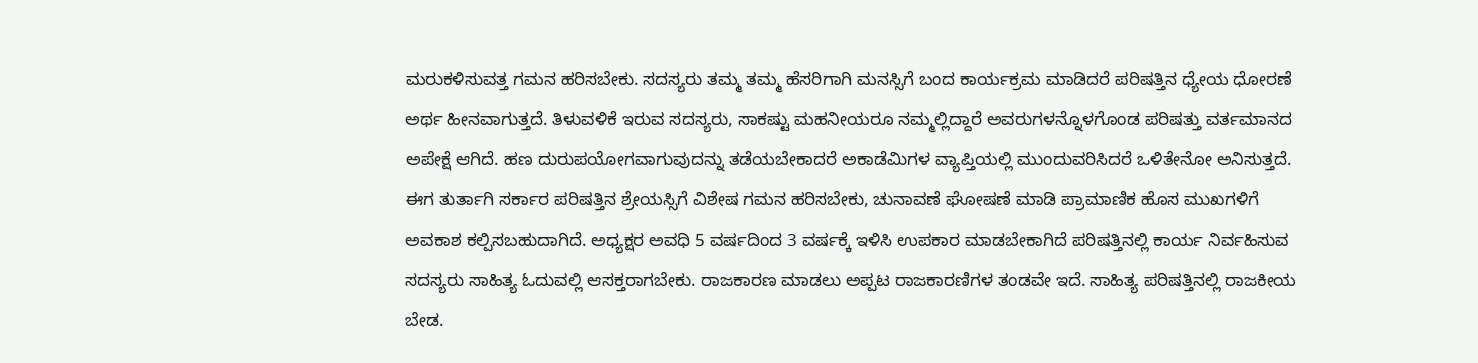ಮರುಕಳಿಸುವತ್ತ ಗಮನ ಹರಿಸಬೇಕು. ಸದಸ್ಯರು ತಮ್ಮ ತಮ್ಮ ಹೆಸರಿಗಾಗಿ ಮನಸ್ಸಿಗೆ ಬಂದ ಕಾರ್ಯಕ್ರಮ ಮಾಡಿದರೆ ಪರಿಷತ್ತಿನ ಧ್ಯೇಯ ಧೋರಣೆ ಅರ್ಥ ಹೀನವಾಗುತ್ತದೆ. ತಿಳುವಳಿಕೆ ಇರುವ ಸದಸ್ಯರು, ಸಾಕಷ್ಟು ಮಹನೀಯರೂ ನಮ್ಮಲ್ಲಿದ್ದಾರೆ ಅವರುಗಳನ್ನೊಳಗೊಂಡ ಪರಿಷತ್ತು ವರ್ತಮಾನದ ಅಪೇಕ್ಷೆ ಆಗಿದೆ. ಹಣ ದುರುಪಯೋಗವಾಗುವುದನ್ನು ತಡೆಯಬೇಕಾದರೆ ಅಕಾಡೆಮಿಗಳ ವ್ಯಾಪ್ತಿಯಲ್ಲಿ ಮುಂದುವರಿಸಿದರೆ ಒಳಿತೇನೋ ಅನಿಸುತ್ತದೆ. ಈಗ ತುರ್ತಾಗಿ ಸರ್ಕಾರ ಪರಿಷತ್ತಿನ ಶ್ರೇಯಸ್ಸಿಗೆ ವಿಶೇಷ ಗಮನ ಹರಿಸಬೇಕು, ಚುನಾವಣೆ ಘೋಷಣೆ ಮಾಡಿ ಪ್ರಾಮಾಣಿಕ ಹೊಸ ಮುಖಗಳಿಗೆ ಅವಕಾಶ ಕಲ್ಪಿಸಬಹುದಾಗಿದೆ. ಅಧ್ಯಕ್ಷರ ಅವಧಿ 5 ವರ್ಷದಿಂದ 3 ವರ್ಷಕ್ಕೆ ಇಳಿಸಿ ಉಪಕಾರ ಮಾಡಬೇಕಾಗಿದೆ ಪರಿಷತ್ತಿನಲ್ಲಿ ಕಾರ್ಯ ನಿರ್ವಹಿಸುವ ಸದಸ್ಯರು ಸಾಹಿತ್ಯ ಓದುವಲ್ಲಿ ಆಸಕ್ತರಾಗಬೇಕು. ರಾಜಕಾರಣ ಮಾಡಲು ಅಪ್ಪಟ ರಾಜಕಾರಣಿಗಳ ತಂಡವೇ ಇದೆ. ಸಾಹಿತ್ಯ ಪರಿಷತ್ತಿನಲ್ಲಿ ರಾಜಕೀಯ ಬೇಡ.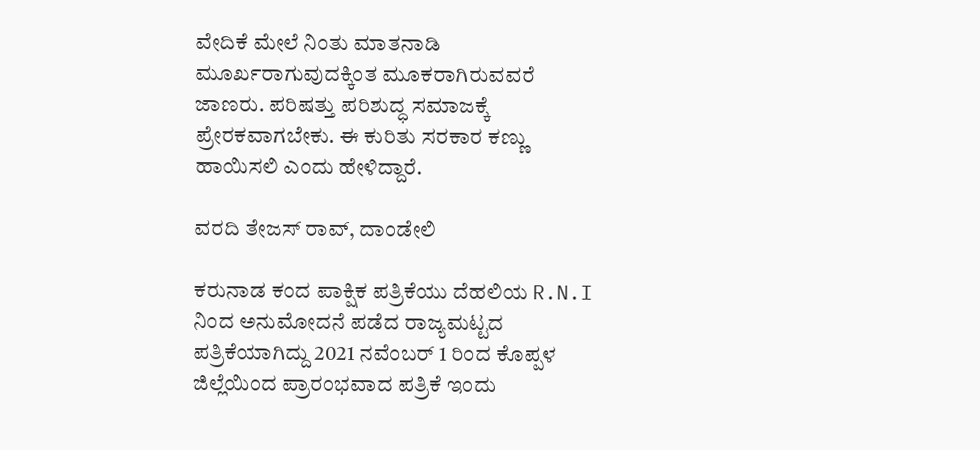ವೇದಿಕೆ ಮೇಲೆ ನಿಂತು ಮಾತನಾಡಿ ಮೂರ್ಖರಾಗುವುದಕ್ಕಿಂತ ಮೂಕರಾಗಿರುವವರೆ ಜಾಣರು. ಪರಿಷತ್ತು ಪರಿಶುದ್ಧ ಸಮಾಜಕ್ಕೆ ಪ್ರೇರಕವಾಗಬೇಕು. ಈ ಕುರಿತು ಸರಕಾರ ಕಣ್ಣು ಹಾಯಿಸಲಿ ಎಂದು ಹೇಳಿದ್ದಾರೆ.

ವರದಿ ತೇಜಸ್ ರಾವ್, ದಾಂಡೇಲಿ

ಕರುನಾಡ ಕಂದ ಪಾಕ್ಷಿಕ ಪತ್ರಿಕೆಯು ದೆಹಲಿಯ R.N.I ನಿಂದ ಅನುಮೋದನೆ ಪಡೆದ ರಾಜ್ಯಮಟ್ಟದ ಪತ್ರಿಕೆಯಾಗಿದ್ದು 2021 ನವೆಂಬರ್ 1 ರಿಂದ ಕೊಪ್ಪಳ ಜಿಲ್ಲೆಯಿಂದ ಪ್ರಾರಂಭವಾದ ಪತ್ರಿಕೆ ಇಂದು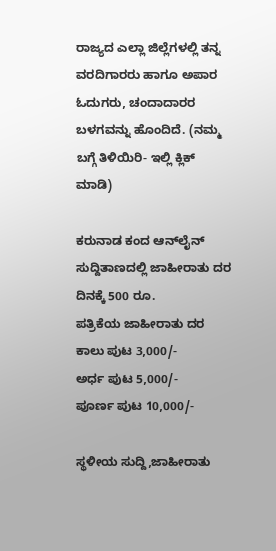ರಾಜ್ಯದ ಎಲ್ಲಾ ಜಿಲ್ಲೆಗಳಲ್ಲಿ ತನ್ನ ವರದಿಗಾರರು ಹಾಗೂ ಅಪಾರ ಓದುಗರು, ಚಂದಾದಾರರ ಬಳಗವನ್ನು ಹೊಂದಿದೆ. (ನಮ್ಮ ಬಗ್ಗೆ ತಿಳಿಯಿರಿ- ಇಲ್ಲಿ ಕ್ಲಿಕ್‌ ಮಾಡಿ)

ಕರುನಾಡ ಕಂದ ಆನ್‌ಲೈನ್‌ ಸುದ್ದಿತಾಣದಲ್ಲಿ ಜಾಹೀರಾತು ದರ ದಿನಕ್ಕೆ 500 ರೂ.
ಪತ್ರಿಕೆಯ ಜಾಹೀರಾತು ದರ ಕಾಲು ಪುಟ 3,000/-
ಅರ್ಧ ಪುಟ 5,000/-
ಪೂರ್ಣ ಪುಟ 10,000/-

ಸ್ಥಳೀಯ ಸುದ್ದಿ,ಜಾಹೀರಾತು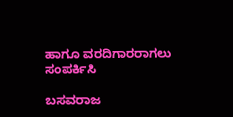ಹಾಗೂ ವರದಿಗಾರರಾಗಲು ಸಂಪರ್ಕಿಸಿ

ಬಸವರಾಜ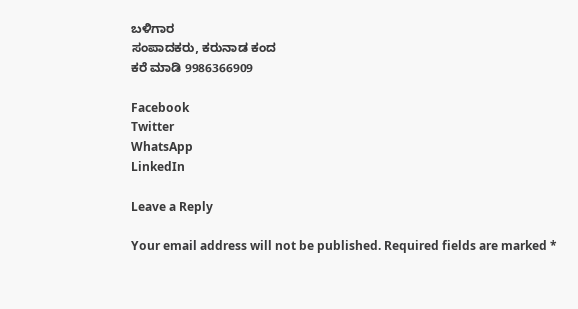ಬಳಿಗಾರ
ಸಂಪಾದಕರು, ಕರುನಾಡ ಕಂದ
ಕರೆ ಮಾಡಿ 9986366909

Facebook
Twitter
WhatsApp
LinkedIn

Leave a Reply

Your email address will not be published. Required fields are marked *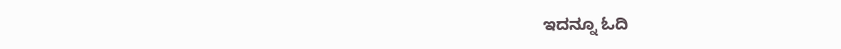ಇದನ್ನೂ ಓದಿ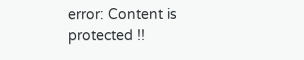error: Content is protected !!